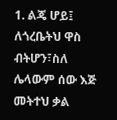1. ልጄ ሆይ፤ ለጎረቤትህ ዋስ ብትሆን፣ስለ ሌላውም ሰው እጅ መትተህ ቃል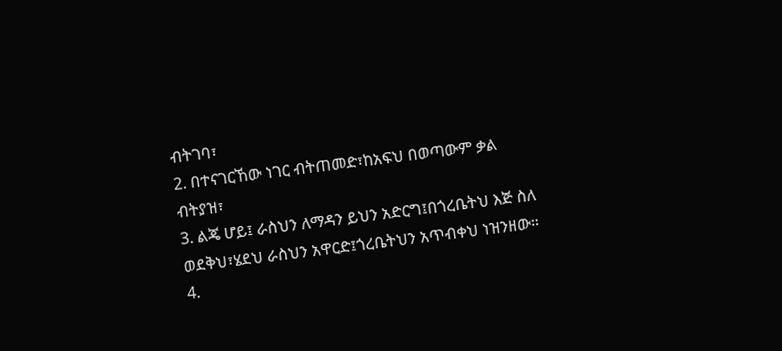ብትገባ፣
2. በተናገርኸው ነገር ብትጠመድ፣ከአፍህ በወጣውም ቃል ብትያዝ፣
3. ልጄ ሆይ፤ ራስህን ለማዳን ይህን አድርግ፤በጎረቤትህ እጅ ስለ ወደቅህ፣ሄደህ ራስህን አዋርድ፤ጎረቤትህን አጥብቀህ ነዝንዘው።
4.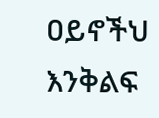ዐይኖችህ እንቅልፍ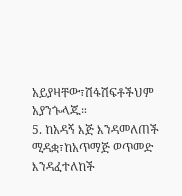አይያዛቸው፣ሽፋሽፍቶችህም አያንጐላጁ።
5. ከአዳኝ እጅ እንዳመለጠች ሚዳቋ፣ከአጥማጅ ወጥመድ እንዳፈተለከች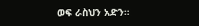ወፍ ራስህን አድን።